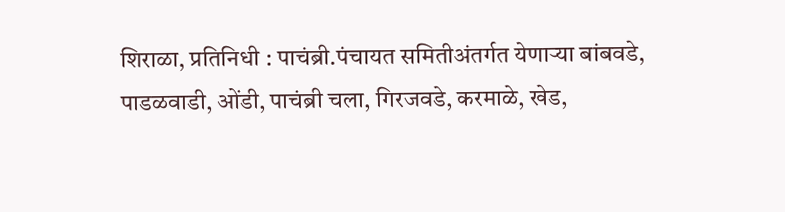शिराळा, प्रतिनिधी : पाचंब्री.पंचायत समितीअंतर्गत येणाऱ्या बांबवडे, पाडळवाडी, ओंडी, पाचंब्री चला, गिरजवडे, करमाळे, खेड,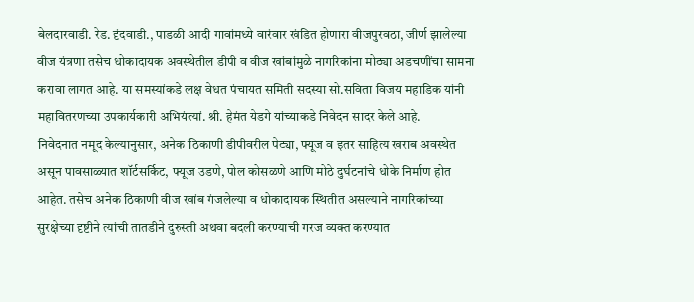बेलदारवाडी. रेड. दृंदवाडी., पाडळी आदी गावांमध्ये वारंवार खंडित होणारा वीजपुरवठा, जीर्ण झालेल्या वीज यंत्रणा तसेच धोकादायक अवस्थेतील डीपी व वीज खांबांमुळे नागरिकांना मोठ्या अडचणींचा सामना करावा लागत आहे. या समस्यांकडे लक्ष वेधत पंचायत समिती सदस्या सो.सविता विजय महाडिक यांनी महावितरणच्या उपकार्यकारी अभियंत्यां. श्री. हेमंत येडगे यांच्याकडे निवेदन सादर केले आहे.
निवेदनात नमूद केल्यानुसार, अनेक ठिकाणी डीपीवरील पेट्या, फ्यूज व इतर साहित्य खराब अवस्थेत असून पावसाळ्यात शॉर्टसर्किट, फ्यूज उडणे, पोल कोसळणे आणि मोठे दुर्घटनांचे धोके निर्माण होत आहेत. तसेच अनेक ठिकाणी वीज खांब गंजलेल्या व धोकादायक स्थितीत असल्याने नागरिकांच्या सुरक्षेच्या दृष्टीने त्यांची तातडीने दुरुस्ती अथवा बदली करण्याची गरज व्यक्त करण्यात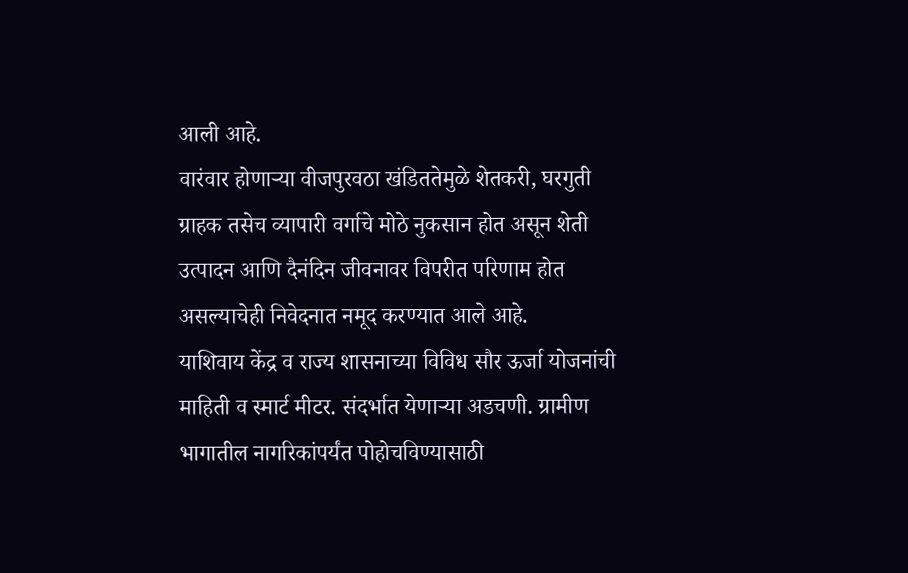आली आहे.
वारंवार होणाऱ्या वीजपुरवठा खंडिततेमुळे शेतकरी, घरगुती ग्राहक तसेच व्यापारी वर्गाचे मोठे नुकसान होत असून शेती उत्पादन आणि दैनंदिन जीवनावर विपरीत परिणाम होत असल्याचेही निवेदनात नमूद करण्यात आले आहे.
याशिवाय केंद्र व राज्य शासनाच्या विविध सौर ऊर्जा योजनांची माहिती व स्मार्ट मीटर. संदर्भात येणाऱ्या अडचणी. ग्रामीण भागातील नागरिकांपर्यंत पोहोचविण्यासाठी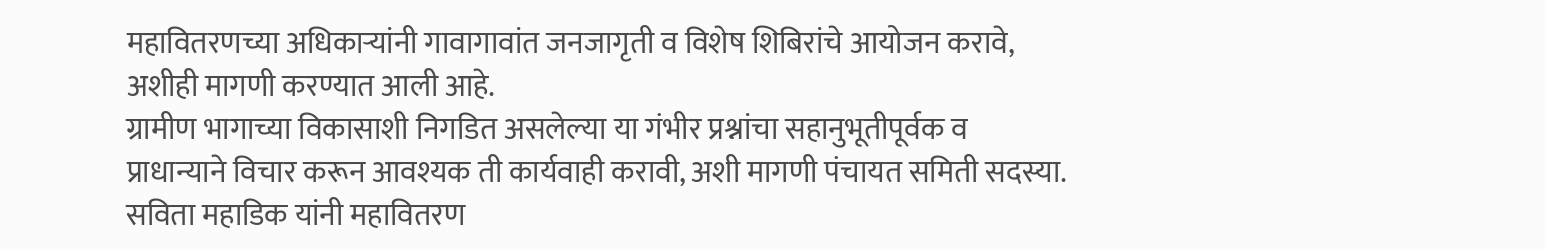महावितरणच्या अधिकाऱ्यांनी गावागावांत जनजागृती व विशेष शिबिरांचे आयोजन करावे, अशीही मागणी करण्यात आली आहे.
ग्रामीण भागाच्या विकासाशी निगडित असलेल्या या गंभीर प्रश्नांचा सहानुभूतीपूर्वक व प्राधान्याने विचार करून आवश्यक ती कार्यवाही करावी, अशी मागणी पंचायत समिती सदस्या. सविता महाडिक यांनी महावितरण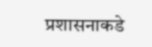प्रशासनाकडे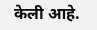केली आहे.